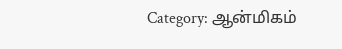Category: ஆன்மிகம்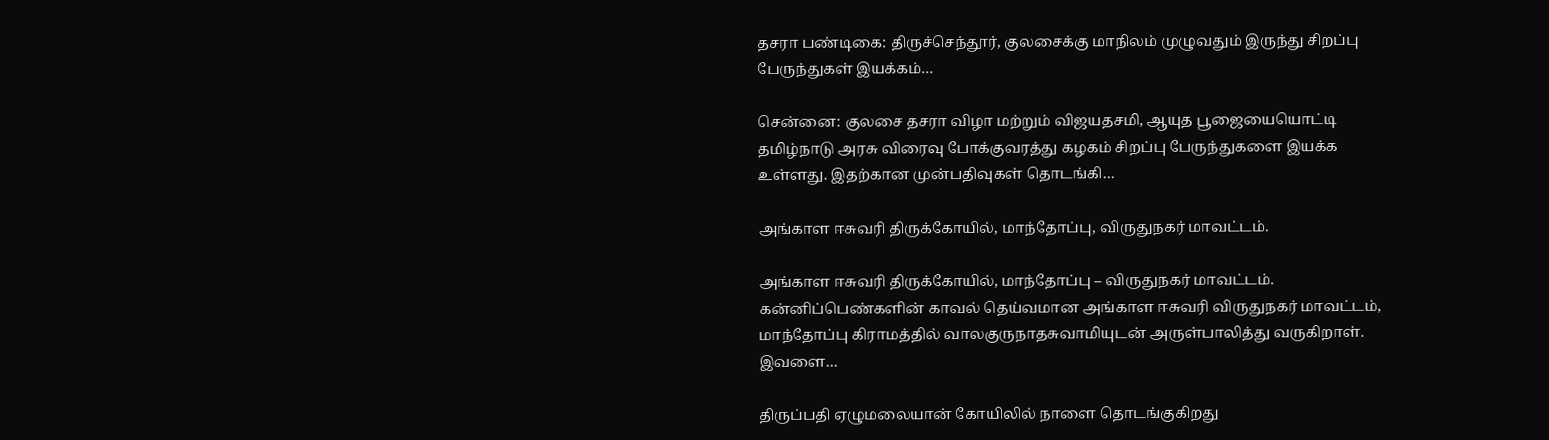தசரா பண்டிகை: திருச்செந்தூர், குலசைக்கு மாநிலம் முழுவதும் இருந்து சிறப்பு பேருந்துகள் இயக்கம்…

சென்னை: குலசை தசரா விழா மற்றும் விஜயதசமி, ஆயுத பூஜையையொட்டி தமிழ்நாடு அரசு விரைவு போக்குவரத்து கழகம் சிறப்பு பேருந்துகளை இயக்க உள்ளது. இதற்கான முன்பதிவுகள் தொடங்கி…

அங்காள ஈசுவரி திருக்கோயில், மாந்தோப்பு, விருதுநகர் மாவட்டம்.

அங்காள ஈசுவரி திருக்கோயில், மாந்தோப்பு – விருதுநகர் மாவட்டம். கன்னிப்பெண்களின் காவல் தெய்வமான அங்காள ஈசுவரி விருதுநகர் மாவட்டம், மாந்தோப்பு கிராமத்தில் வாலகுருநாதசுவாமியுடன் அருள்பாலித்து வருகிறாள். இவளை…

திருப்பதி ஏழுமலையான் கோயிலில் நாளை தொடங்குகிறது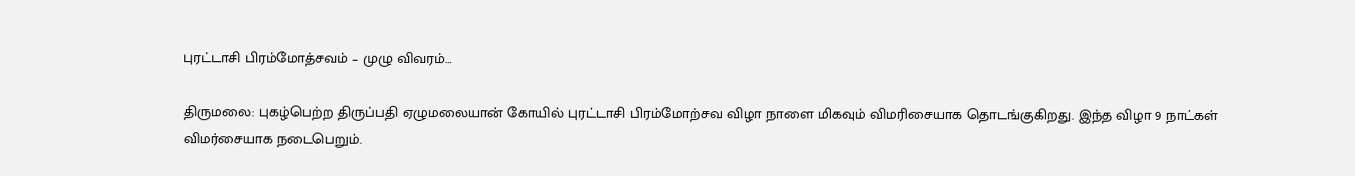புரட்டாசி பிரம்மோத்சவம் – முழு விவரம்…

திருமலை: புகழ்பெற்ற திருப்பதி ஏழுமலையான் கோயில் புரட்டாசி பிரம்மோற்சவ விழா நாளை மிகவும் விமரிசையாக தொடங்குகிறது. இந்த விழா 9 நாட்கள் விமர்சையாக நடைபெறும்.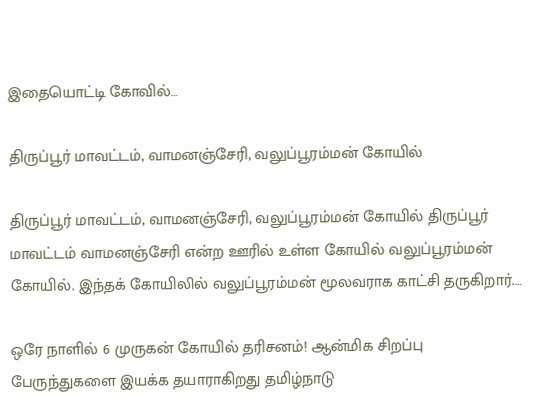இதையொட்டி கோவில்…

திருப்பூர் மாவட்டம், வாமனஞ்சேரி, வலுப்பூரம்மன் கோயில்

திருப்பூர் மாவட்டம், வாமனஞ்சேரி, வலுப்பூரம்மன் கோயில் திருப்பூர் மாவட்டம் வாமனஞ்சேரி என்ற ஊரில் உள்ள கோயில் வலுப்பூரம்மன் கோயில். இந்தக் கோயிலில் வலுப்பூரம்மன் மூலவராக காட்சி தருகிறார்.…

ஒரே நாளில் 6 முருகன் கோயில் தரிசனம்! ஆன்மிக சிறப்பு பேருந்துகளை இயக்க தயாராகிறது தமிழ்நாடு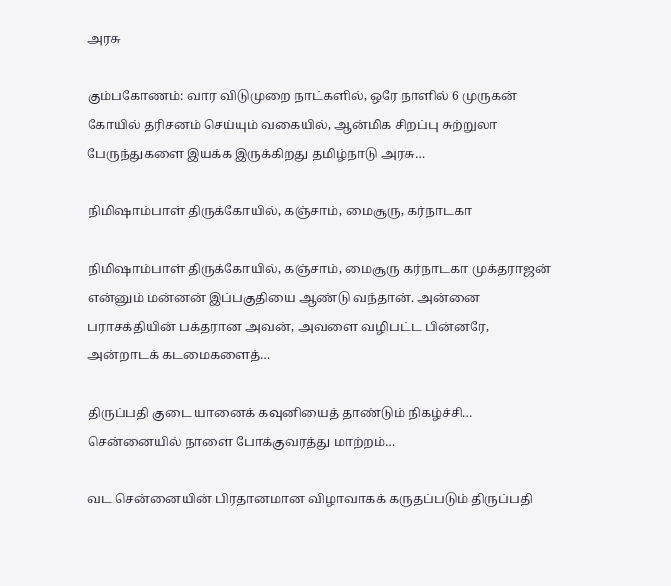அரசு

கும்பகோணம்: வார விடுமுறை நாட்களில், ஒரே நாளில் 6 முருகன் கோயில் தரிசனம் செய்யும் வகையில், ஆன்மிக சிறப்பு சுற்றுலா பேருந்துகளை இயக்க இருக்கிறது தமிழ்நாடு அரசு…

நிமிஷாம்பாள் திருக்கோயில், கஞ்சாம், மைசூரு, கர்நாடகா

நிமிஷாம்பாள் திருக்கோயில், கஞ்சாம், மைசூரு கர்நாடகா முக்தராஜன் என்னும் மன்னன் இப்பகுதியை ஆண்டு வந்தான். அன்னை பராசக்தியின் பக்தரான அவன், அவளை வழிபட்ட பின்னரே, அன்றாடக் கடமைகளைத்…

திருப்பதி குடை யானைக் கவுனியைத் தாண்டும் நிகழ்ச்சி… சென்னையில் நாளை போக்குவரத்து மாற்றம்…

வட சென்னையின் பிரதானமான விழாவாகக் கருதப்படும் திருப்பதி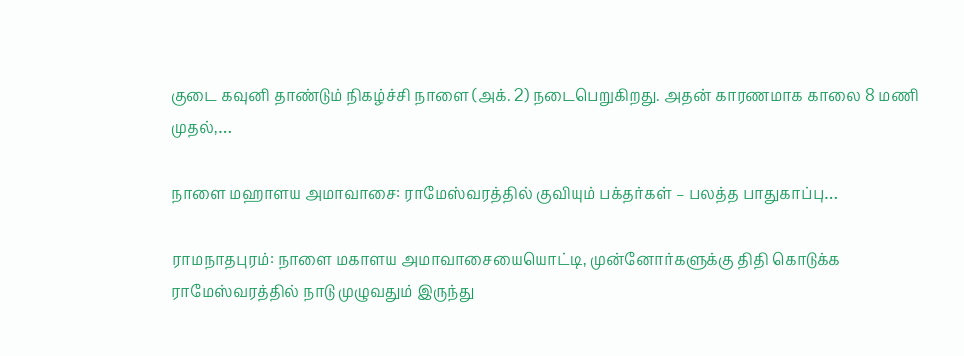குடை கவுனி தாண்டும் நிகழ்ச்சி நாளை (அக். 2) நடைபெறுகிறது. அதன் காரணமாக காலை 8 மணி முதல்,…

நாளை மஹாளய அமாவாசை: ராமேஸ்வரத்தில் குவியும் பக்தர்கள் – பலத்த பாதுகாப்பு…

ராமநாதபுரம்: நாளை மகாளய அமாவாசையையொட்டி, முன்னோர்களுக்கு திதி கொடுக்க ராமேஸ்வரத்தில் நாடு முழுவதும் இருந்து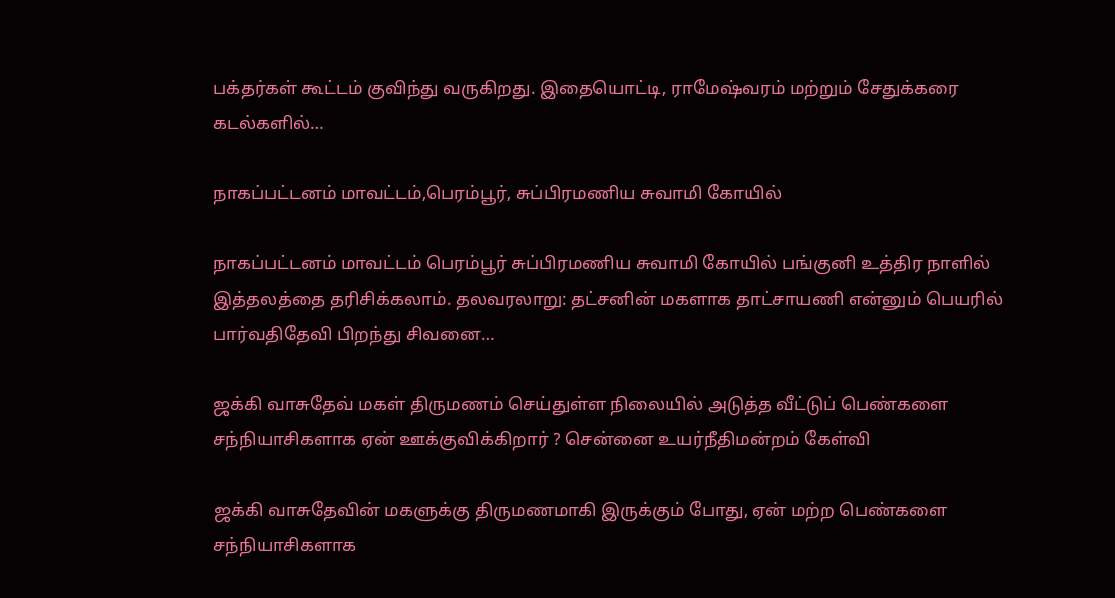பக்தர்கள் கூட்டம் குவிந்து வருகிறது. இதையொட்டி, ராமேஷ்வரம் மற்றும் சேதுக்கரை கடல்களில்…

நாகப்பட்டனம் மாவட்டம்,பெரம்பூர், சுப்பிரமணிய சுவாமி கோயில்

நாகப்பட்டனம் மாவட்டம் பெரம்பூர் சுப்பிரமணிய சுவாமி கோயில் பங்குனி உத்திர நாளில் இத்தலத்தை தரிசிக்கலாம். தலவரலாறு: தட்சனின் மகளாக தாட்சாயணி என்னும் பெயரில் பார்வதிதேவி பிறந்து சிவனை…

ஜக்கி வாசுதேவ் மகள் திருமணம் செய்துள்ள நிலையில் அடுத்த வீட்டுப் பெண்களை சந்நியாசிகளாக ஏன் ஊக்குவிக்கிறார் ? சென்னை உயர்நீதிமன்றம் கேள்வி

ஜக்கி வாசுதேவின் மகளுக்கு திருமணமாகி இருக்கும் போது, ஏன் மற்ற பெண்களை சந்நியாசிகளாக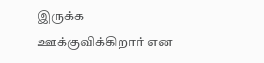இருக்க ஊக்குவிக்கிறார் என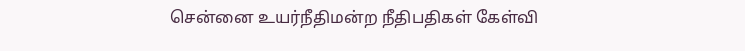சென்னை உயர்நீதிமன்ற நீதிபதிகள் கேள்வி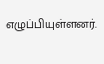எழுப்பியுள்ளனர்.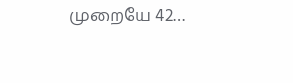முறையே 42…